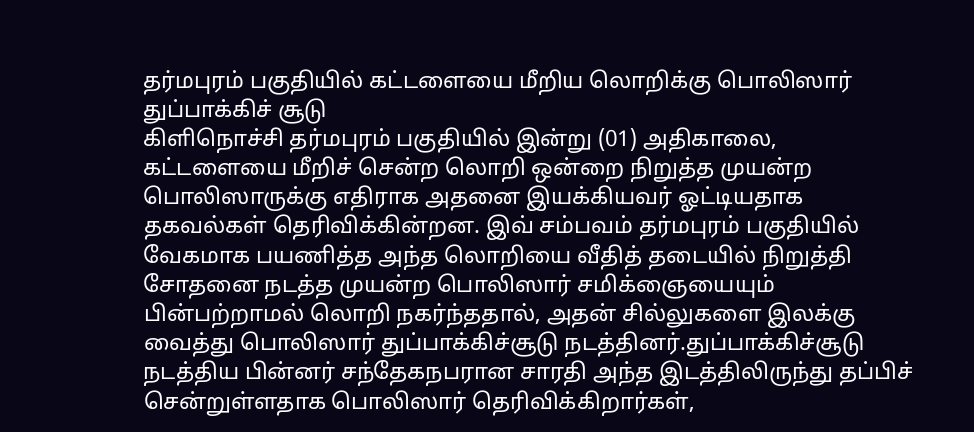தர்மபுரம் பகுதியில் கட்டளையை மீறிய லொறிக்கு பொலிஸார் துப்பாக்கிச் சூடு
கிளிநொச்சி தர்மபுரம் பகுதியில் இன்று (01) அதிகாலை, கட்டளையை மீறிச் சென்ற லொறி ஒன்றை நிறுத்த முயன்ற பொலிஸாருக்கு எதிராக அதனை இயக்கியவர் ஓட்டியதாக தகவல்கள் தெரிவிக்கின்றன. இவ் சம்பவம் தர்மபுரம் பகுதியில் வேகமாக பயணித்த அந்த லொறியை வீதித் தடையில் நிறுத்தி சோதனை நடத்த முயன்ற பொலிஸார் சமிக்ஞையையும் பின்பற்றாமல் லொறி நகர்ந்ததால், அதன் சில்லுகளை இலக்கு வைத்து பொலிஸார் துப்பாக்கிச்சூடு நடத்தினர்.துப்பாக்கிச்சூடு நடத்திய பின்னர் சந்தேகநபரான சாரதி அந்த இடத்திலிருந்து தப்பிச் சென்றுள்ளதாக பொலிஸார் தெரிவிக்கிறார்கள்,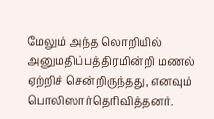மேலும் அந்த லொறியில் அனுமதிப்பத்திரமின்றி மணல் ஏற்றிச் சென்றிருந்தது, எனவும் பொலிஸார்தெரிவித்தனர்.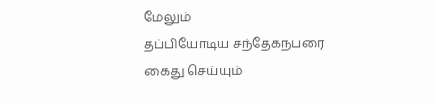மேலும்
தப்பியோடிய சந்தேகநபரை கைது செய்யும்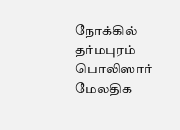நோக்கில் தர்மபுரம் பொலிஸார் மேலதிக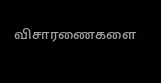விசாரணைகளை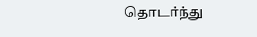தொடர்ந்து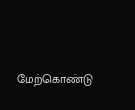மேற்கொண்டு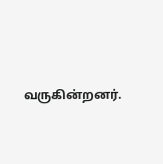வருகின்றனர்.